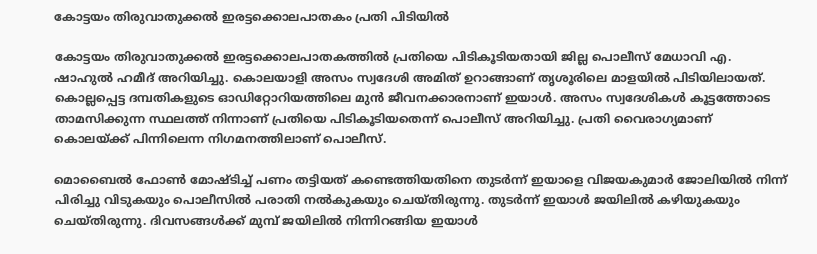കോട്ടയം തിരുവാതുക്കൽ ഇരട്ടക്കൊലപാതകം പ്രതി പിടിയില്‍

കോട്ടയം തിരുവാതുക്കൽ ഇരട്ടക്കൊലപാതകത്തിൽ പ്രതിയെ പിടികൂടിയതായി ജില്ല പൊലീസ് മേധാവി എ. ഷാഹുൽ ഹമീദ് അറിയിച്ചു. കൊലയാളി അസം സ്വദേശി അമിത് ഉറാങ്ങാണ് തൃശൂരിലെ മാളയിൽ പിടിയിലായത്. കൊല്ലപ്പെട്ട ദമ്പതികളുടെ ഓഡിറ്റോറിയത്തിലെ മുൻ ജീവനക്കാരനാണ് ഇയാൾ. അസം സ്വദേശികള്‍ കൂട്ടത്തോടെ താമസിക്കുന്ന സ്ഥലത്ത് നിന്നാണ് പ്രതിയെ പിടികൂടിയതെന്ന് പൊലീസ് അറിയിച്ചു. പ്രതി വൈരാഗ്യമാണ് കൊലയ്ക്ക് പിന്നിലെന്ന നിഗമനത്തിലാണ് പൊലീസ്.

മൊബൈൽ ഫോൺ മോഷ്ടിച്ച് പണം തട്ടിയത് കണ്ടെത്തിയതിനെ തുടർന്ന് ഇയാളെ വിജയകുമാർ ജോലിയിൽ നിന്ന് പിരിച്ചു വിടുകയും പൊലീസിൽ പരാതി നൽകുകയും ചെയ്തിരുന്നു. തുടർന്ന് ഇയാൾ ജയിലിൽ കഴിയുകയും ചെയ്തിരുന്നു. ദിവസങ്ങൾക്ക് മുമ്പ് ജയിലിൽ നിന്നിറങ്ങിയ ഇയാൾ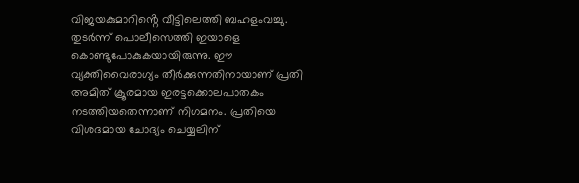വിജയകുമാറിൻ്റെ വീട്ടിലെത്തി ബഹളംവച്ചു. തുടർന്ന് പൊലീസെത്തി ഇയാളെ കൊണ്ടുപോകുകയായിരുന്നു. ഈ വ്യക്തിവൈരാഗ്യം തീർക്കുന്നതിനായാണ് പ്രതി അമിത് ക്രൂരമായ ഇരട്ടക്കൊലപാതകം നടത്തിയതെന്നാണ് നിഗമനം. പ്രതിയെ വിശദമായ ചോദ്യം ചെയ്യലിന്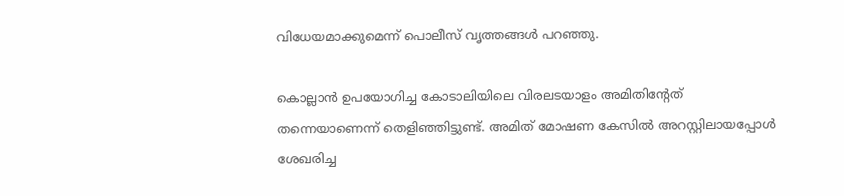വിധേയമാക്കുമെന്ന് പൊലീസ് വൃത്തങ്ങൾ പറഞ്ഞു.

കൊല്ലാൻ ഉപയോഗിച്ച കോടാലിയിലെ വിരലടയാളം അമിതിന്റേത് തന്നെയാണെന്ന് തെളിഞ്ഞിട്ടുണ്ട്. അമിത് മോഷണ കേസിൽ അറസ്റ്റിലായപ്പോൾ ശേഖരിച്ച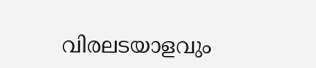വിരലടയാളവും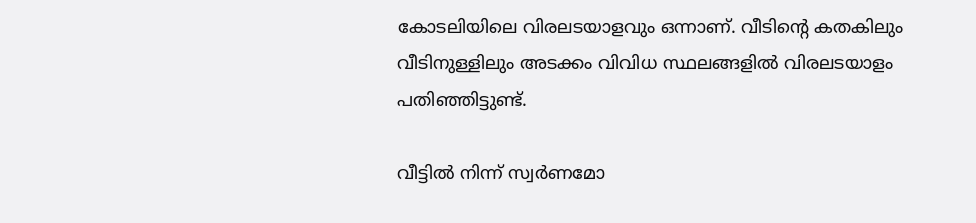കോടലിയിലെ വിരലടയാളവും ഒന്നാണ്. വീടിന്റെ കതകിലും വീടിനുള്ളിലും അടക്കം വിവിധ സ്ഥലങ്ങളിൽ വിരലടയാളം പതിഞ്ഞിട്ടുണ്ട്.

വീട്ടിൽ നിന്ന് സ്വർണമോ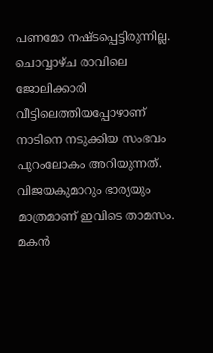പണമോ നഷ്ടപ്പെട്ടിരുന്നില്ല. ചൊവ്വാഴ്ച രാവിലെ ജോലിക്കാരി വീട്ടിലെത്തിയപ്പോഴാണ് നാടിനെ നടുക്കിയ സംഭവം പുറംലോകം അറിയുന്നത്. വിജയകുമാറും ഭാര്യയും മാത്രമാണ് ഇവിടെ താമസം. മകൻ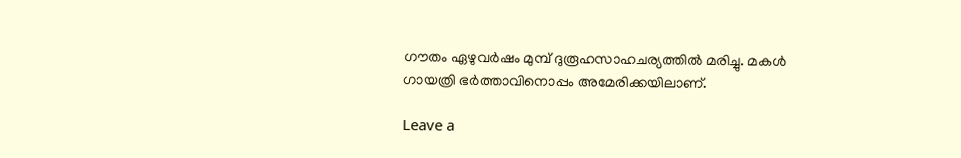ഗൗതം ഏഴുവർഷം മുമ്പ് ദുരൂഹസാഹചര്യത്തിൽ മരിച്ചു. മകൾ ഗായത്രി ഭർത്താവിനൊപ്പം അമേരിക്കയിലാണ്.

Leave a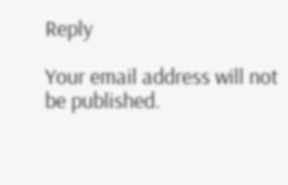Reply

Your email address will not be published.